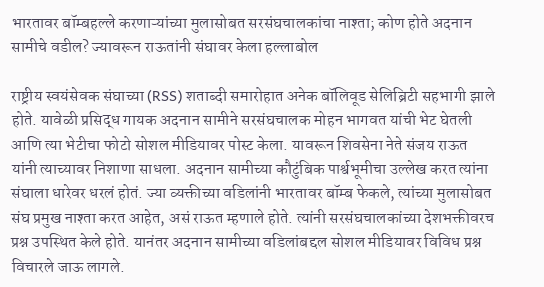भारतावर बॉम्बहल्ले करणाऱ्यांच्या मुलासोबत सरसंघचालकांचा नाश्ता; कोण होते अदनान सामीचे वडील? ज्यावरून राऊतांनी संघावर केला हल्लाबोल

राष्ट्रीय स्वयंसेवक संघाच्या (RSS) शताब्दी समारोहात अनेक बॉलिवूड सेलिब्रिटी सहभागी झाले होते. यावेळी प्रसिद्ध गायक अदनान सामीने सरसंघचालक मोहन भागवत यांची भेट घेतली आणि त्या भेटीचा फोटो सोशल मीडियावर पोस्ट केला. यावरून शिवसेना नेते संजय राऊत यांनी त्याच्यावर निशाणा साधला. अदनान सामीच्या कौटुंबिक पार्श्वभूमीचा उल्लेख करत त्यांना संघाला धारेवर धरलं होतं. ज्या व्यक्तीच्या वडिलांनी भारतावर बॉम्ब फेकले, त्यांच्या मुलासोबत संघ प्रमुख नाश्ता करत आहेत, असं राऊत म्हणाले होते. त्यांनी सरसंघचालकांच्या देशभक्तीवरच प्रश्न उपस्थित केले होते. यानंतर अदनान सामीच्या वडिलांबद्दल सोशल मीडियावर विविध प्रश्न विचारले जाऊ लागले.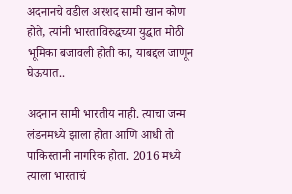अदनानचे वडील अरशद सामी खान कोण होते, त्यांनी भारताविरुद्धच्या युद्धात मोठी भूमिका बजावली होती का, याबद्दल जाणून घेऊयात..

अदनान सामी भारतीय नाही. त्याचा जन्म लंडनमध्ये झाला होता आणि आधी तो पाकिस्तानी नागरिक होता. 2016 मध्ये त्याला भारताचं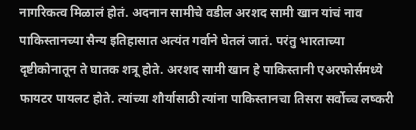नागरिकत्व मिळालं होतं. अदनान सामीचे वडील अरशद सामी खान यांचं नाव पाकिस्तानच्या सैन्य इतिहासात अत्यंत गर्वाने घेतलं जातं. परंतु भारताच्या दृष्टीकोनातून ते घातक शत्रू होते. अरशद सामी खान हे पाकिस्तानी एअरफोर्समध्ये फायटर पायलट होते. त्यांच्या शौर्यासाठी त्यांना पाकिस्तानचा तिसरा सर्वोच्च लष्करी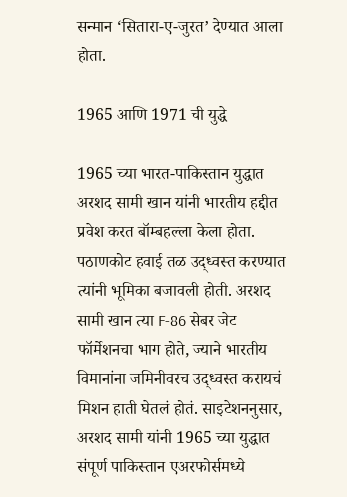सन्मान ‘सितारा-ए-जुरत’ देण्यात आला होता.

1965 आणि 1971 ची युद्धे

1965 च्या भारत-पाकिस्तान युद्धात अरशद सामी खान यांनी भारतीय हद्दीत प्रवेश करत बॉम्बहल्ला केला होता. पठाणकोट हवाई तळ उद्ध्वस्त करण्यात त्यांनी भूमिका बजावली होती. अरशद सामी खान त्या F-86 सेबर जेट फॉर्मेशनचा भाग होते, ज्याने भारतीय विमानांना जमिनीवरच उद्ध्वस्त करायचं मिशन हाती घेतलं होतं. साइटेशननुसार, अरशद सामी यांनी 1965 च्या युद्धात संपूर्ण पाकिस्तान एअरफोर्समध्ये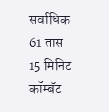सर्वाधिक 61 तास 15 मिनिट कॉम्बॅट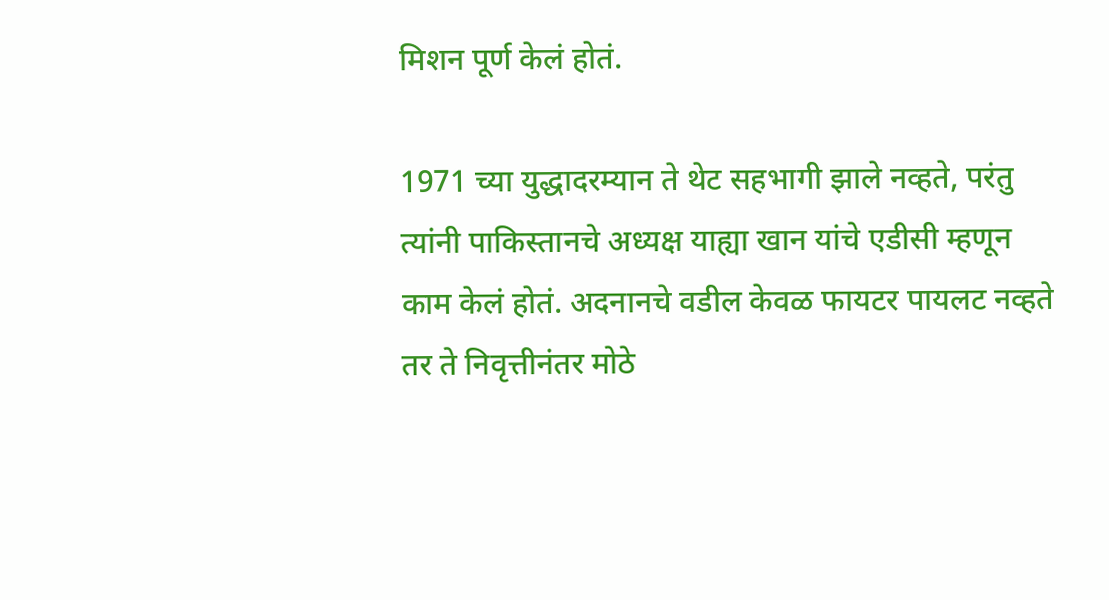मिशन पूर्ण केलं होतं.

1971 च्या युद्धादरम्यान ते थेट सहभागी झाले नव्हते, परंतु त्यांनी पाकिस्तानचे अध्यक्ष याह्या खान यांचे एडीसी म्हणून काम केलं होतं. अदनानचे वडील केवळ फायटर पायलट नव्हते तर ते निवृत्तीनंतर मोठे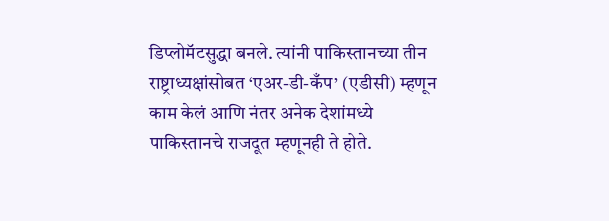डिप्लोमॅटसुद्धा बनले. त्यांनी पाकिस्तानच्या तीन राष्ट्राध्यक्षांसोबत ‘एअर-डी-कँप’ (एडीसी) म्हणून काम केलं आणि नंतर अनेक देशांमध्ये पाकिस्तानचे राजदूत म्हणूनही ते होते.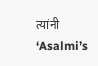त्यांनी ‘Asalmi’s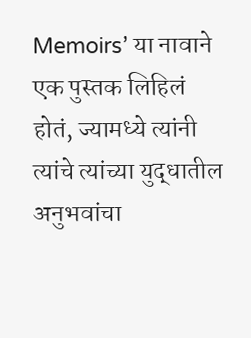Memoirs’ या नावाने एक पुस्तक लिहिलं होतं, ज्यामध्ये त्यांनी त्यांचे त्यांच्या युद्धातील अनुभवांचा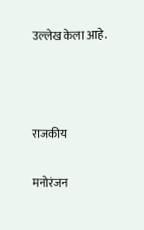उल्लेख केला आहे.



राजकीय

मनोरंजन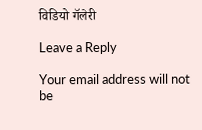विडियो गॅलेरी

Leave a Reply

Your email address will not be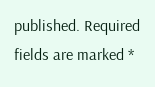published. Required fields are marked *